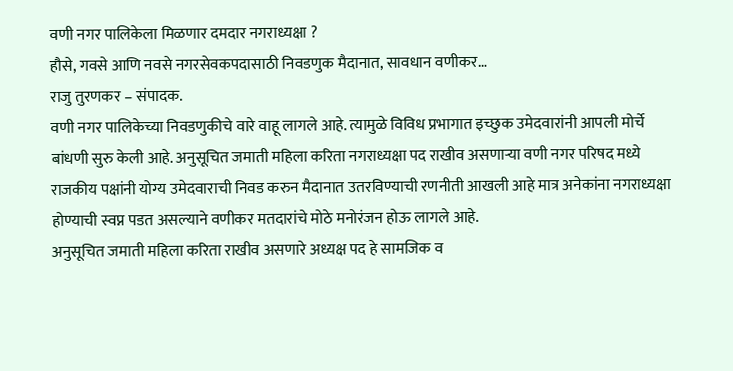वणी नगर पालिकेला मिळणार दमदार नगराध्यक्षा ?
हौसे, गवसे आणि नवसे नगरसेवकपदासाठी निवडणुक मैदानात, सावधान वणीकर…
राजु तुरणकर – संपादक.
वणी नगर पालिकेच्या निवडणुकीचे वारे वाहू लागले आहे. त्यामुळे विविध प्रभागात इच्छुक उमेदवारांनी आपली मोर्चे बांधणी सुरु केली आहे. अनुसूचित जमाती महिला करिता नगराध्यक्षा पद राखीव असणाऱ्या वणी नगर परिषद मध्ये राजकीय पक्षांनी योग्य उमेदवाराची निवड करुन मैदानात उतरविण्याची रणनीती आखली आहे मात्र अनेकांना नगराध्यक्षा होण्याची स्वप्न पडत असल्याने वणीकर मतदारांचे मोठे मनोरंजन होऊ लागले आहे.
अनुसूचित जमाती महिला करिता राखीव असणारे अध्यक्ष पद हे सामजिक व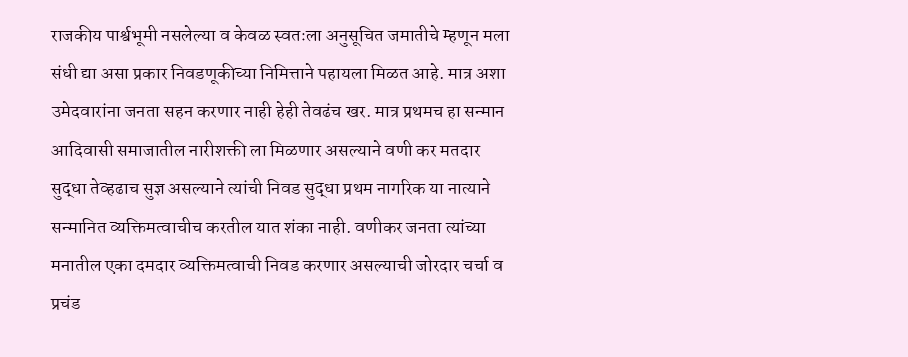राजकीय पार्श्वभूमी नसलेल्या व केवळ स्वतःला अनुसूचित जमातीचे म्हणून मला संधी द्या असा प्रकार निवडणूकीच्या निमित्ताने पहायला मिळत आहे. मात्र अशा उमेदवारांना जनता सहन करणार नाही हेही तेवढंच खर. मात्र प्रथमच हा सन्मान आदिवासी समाजातील नारीशक्ती ला मिळणार असल्याने वणी कर मतदार सुद्धा तेव्हढाच सुज्ञ असल्याने त्यांची निवड सुद्धा प्रथम नागरिक या नात्याने सन्मानित व्यक्तिमत्वाचीच करतील यात शंका नाही. वणीकर जनता त्यांच्या मनातील एका दमदार व्यक्तिमत्वाची निवड करणार असल्याची जोरदार चर्चा व प्रचंड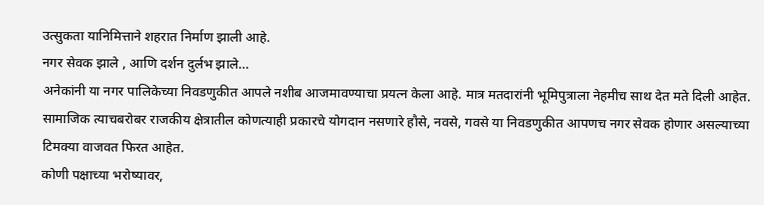उत्सुकता यानिमित्ताने शहरात निर्माण झाली आहे.
नगर सेवक झाले , आणि दर्शन दुर्लभ झाले…
अनेकांनी या नगर पालिकेच्या निवडणुकीत आपले नशीब आजमावण्याचा प्रयत्न केला आहे. मात्र मतदारांनी भूमिपुत्राला नेहमीच साथ देत मते दिली आहेत. सामाजिक त्याचबरोबर राजकीय क्षेत्रातील कोणत्याही प्रकारचे योगदान नसणारे हौसे, नवसे, गवसे या निवडणुकीत आपणच नगर सेवक होणार असल्याच्या टिमक्या वाजवत फिरत आहेत.
कोणी पक्षाच्या भरोष्यावर,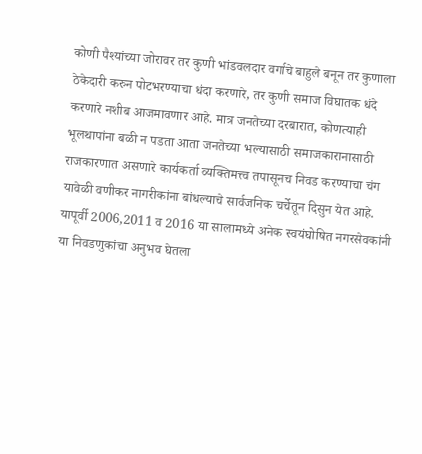कोणी पैश्यांच्या जोरावर तर कुणी भांडवलदार वर्गाचे बाहुले बनून तर कुणाला ठेकेदारी करुन पोटभरण्याचा धंदा करणारे, तर कुणी समाज विघातक धंदे करणारे नशीब आजमावणार आहे. मात्र जनतेच्या दरबारात, कोणत्याही भूलथापांना बळी न पडता आता जनतेच्या भल्यासाठी समाजकारानासाठी राजकारणात असणारे कार्यकर्ता व्यक्तिमत्त्व तपासूनच निवड करण्याचा चंग यावेळी वणीकर नागरीकांना बांधल्याचे सार्वजनिक चर्चेतून दिसुन येत आहे.
यापूर्वी 2006,2011 व 2016 या सालामध्ये अनेक स्वयंघोषित नगरसेवकांनी या निवडणुकांचा अनुभव घेतला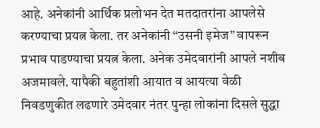आहे. अनेकांनी आर्थिक प्रलोभन देत मतदातरांना आपलेसे करण्याचा प्रयत्न केला. तर अनेकांनी “उसनी इमेज” वापरून प्रभाव पाडण्याचा प्रयत्न केला. अनेक उमेदवारांनी आपले नशीब अजमावले. यापैकी बहुतांशी आयात व आयत्या वेळी निवडणुकीत लढणारे उमेदवार नंतर पुन्हा लोकांना दिसले सुद्धा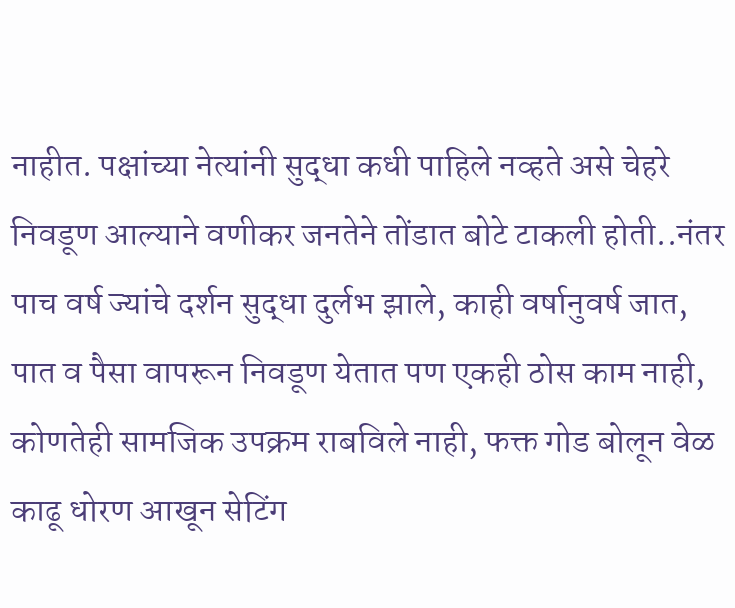नाहीत. पक्षांच्या नेत्यांनी सुद्धा कधी पाहिले नव्हते असे चेहरे निवडूण आल्याने वणीकर जनतेने तोंडात बोटे टाकली होती..नंतर पाच वर्ष ज्यांचे दर्शन सुद्धा दुर्लभ झाले, काही वर्षानुवर्ष जात, पात व पैसा वापरून निवडूण येतात पण एकही ठोस काम नाही, कोणतेही सामजिक उपक्रम राबविले नाही, फक्त गोड बोलून वेळ काढू धोरण आखून सेटिंग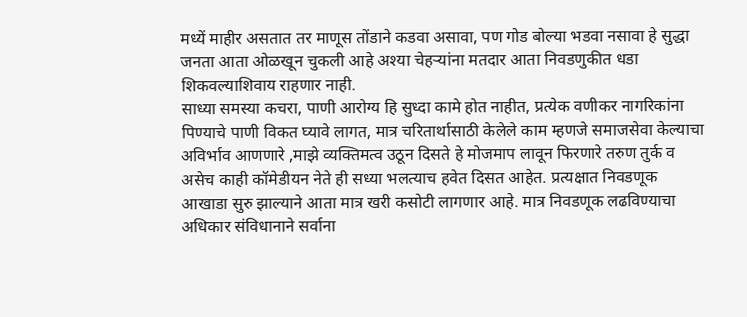मध्यें माहीर असतात तर माणूस तोंडाने कडवा असावा, पण गोड बोल्या भडवा नसावा हे सुद्धा जनता आता ओळखून चुकली आहे अश्या चेहऱ्यांना मतदार आता निवडणुकीत धडा शिकवल्याशिवाय राहणार नाही.
साध्या समस्या कचरा, पाणी आरोग्य हि सुध्दा कामे होत नाहीत, प्रत्येक वणीकर नागरिकांना पिण्याचे पाणी विकत घ्यावे लागत, मात्र चरितार्थासाठी केलेले काम म्हणजे समाजसेवा केल्याचा अविर्भाव आणणारे ,माझे व्यक्तिमत्व उठून दिसते हे मोजमाप लावून फिरणारे तरुण तुर्क व असेच काही कॉमेडीयन नेते ही सध्या भलत्याच हवेत दिसत आहेत. प्रत्यक्षात निवडणूक आखाडा सुरु झाल्याने आता मात्र खरी कसोटी लागणार आहे. मात्र निवडणूक लढविण्याचा अधिकार संविधानाने सर्वाना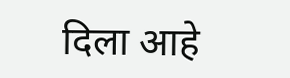दिला आहे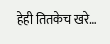हेही तितकेच खरे…